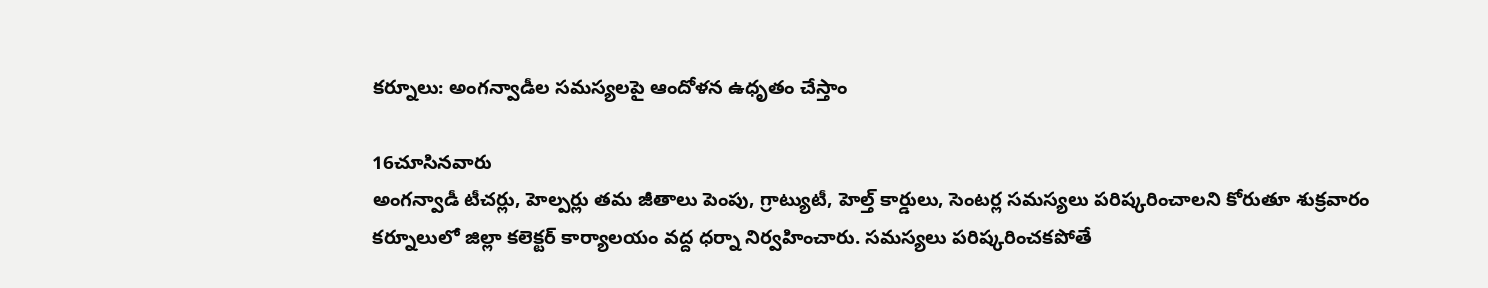కర్నూలు: అంగన్వాడీల సమస్యలపై ఆందోళన ఉధృతం చేస్తాం

16చూసినవారు
అంగన్వాడీ టీచర్లు, హెల్పర్లు తమ జీతాలు పెంపు, గ్రాట్యుటీ, హెల్త్ కార్డులు, సెంటర్ల సమస్యలు పరిష్కరించాలని కోరుతూ శుక్రవారం కర్నూలులో జిల్లా కలెక్టర్ కార్యాలయం వద్ద ధర్నా నిర్వహించారు. సమస్యలు పరిష్కరించకపోతే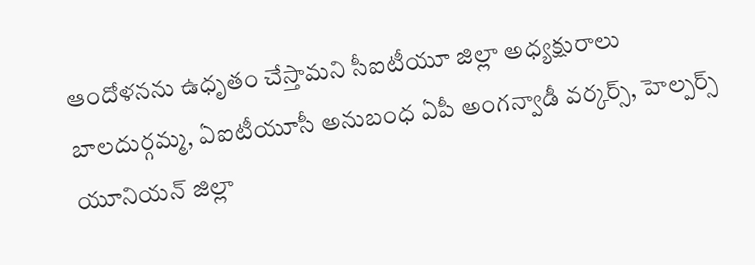ఆందోళనను ఉధృతం చేస్తామని సీఐటీయూ జిల్లా అధ్యక్షురాలు బాలదుర్గమ్మ, ఏఐటీయూసీ అనుబంధ ఏపీ అంగన్వాడీ వర్కర్స్, హెల్పర్స్ యూనియన్ జిల్లా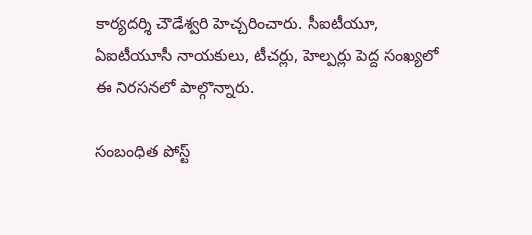కార్యదర్శి చౌడేశ్వరి హెచ్చరించారు. సీఐటీయూ, ఏఐటీయూసీ నాయకులు, టీచర్లు, హెల్పర్లు పెద్ద సంఖ్యలో ఈ నిరసనలో పాల్గొన్నారు.

సంబంధిత పోస్ట్